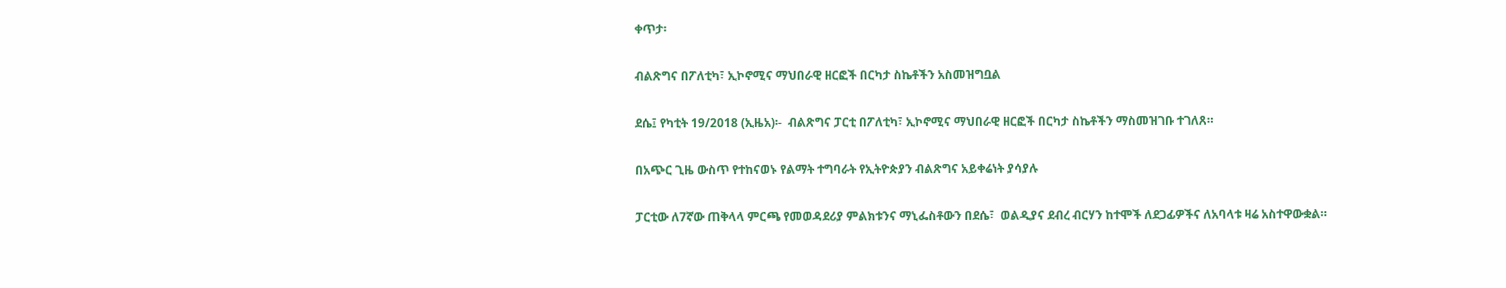ቀጥታ፡

ብልጽግና በፖለቲካ፣ ኢኮኖሚና ማህበራዊ ዘርፎች በርካታ ስኬቶችን አስመዝግቧል

ደሴ፤ የካቲት 19/2018 (ኢዜአ)፡-  ብልጽግና ፓርቲ በፖለቲካ፣ ኢኮኖሚና ማህበራዊ ዘርፎች በርካታ ስኬቶችን ማስመዝገቡ ተገለጸ።

በአጭር ጊዜ ውስጥ የተከናወኑ የልማት ተግባራት የኢትዮጵያን ብልጽግና አይቀሬነት ያሳያሉ

ፓርቲው ለ7ኛው ጠቅላላ ምርጫ የመወዳደሪያ ምልክቱንና ማኒፌስቶውን በደሴ፣  ወልዲያና ደብረ ብርሃን ከተሞች ለደጋፊዎችና ለአባላቱ ዛሬ አስተዋውቋል።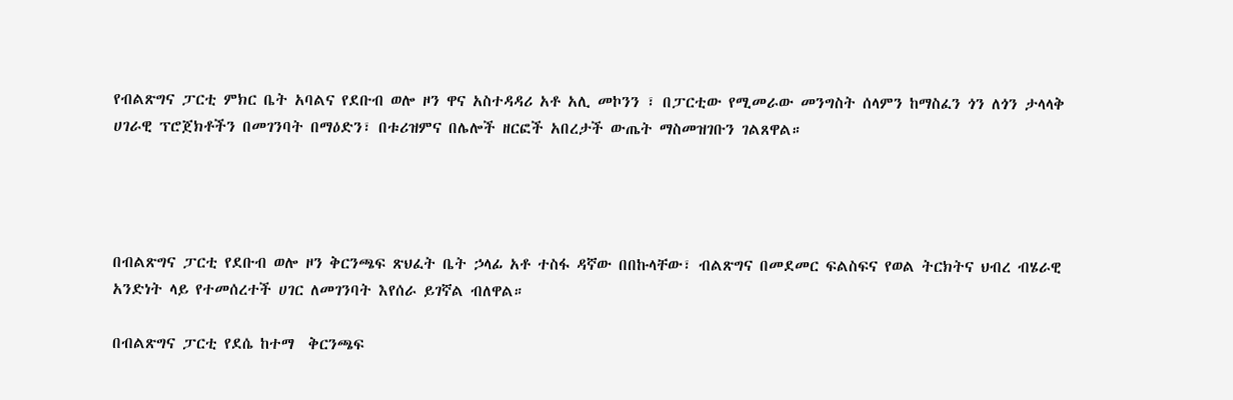የብልጽግና ፓርቲ ምክር ቤት አባልና የደቡብ ወሎ ዞን ዋና አስተዳዳሪ አቶ አሊ መኮንን ፣ በፓርቲው የሚመራው መንግስት ሰላምን ከማስፈን ጎን ለጎን ታላላቅ ሀገራዊ ፕሮጀክቶችን በመገንባት በማዕድን፣ በቱሪዝምና በሌሎች ዘርፎች አበረታች ውጤት ማስመዝገቡን ገልጸዋል።




በብልጽግና ፓርቲ የደቡብ ወሎ ዞን ቅርንጫፍ ጽህፈት ቤት ኃላፊ አቶ ተስፋ ዳኛው በበኩላቸው፣ ብልጽግና በመደመር ፍልስፍና የወል ትርክትና ህብረ ብሄራዊ አንድነት ላይ የተመሰረተች ሀገር ለመገንባት እየሰራ ይገኛል ብለዋል።

በብልጽግና ፓርቲ የደሴ ከተማ  ቅርንጫፍ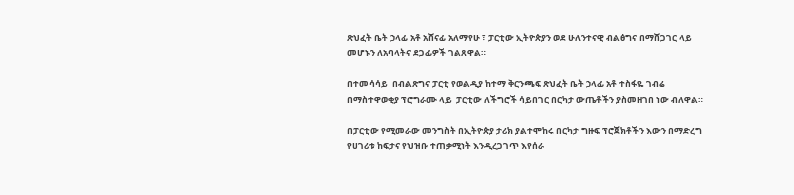ጽህፈት ቤት ኃላፊ አቶ አሸናፊ አለማየሁ ፣ ፓርቲው ኢትዮጵያን ወደ ሁለንተናዊ ብልፅግና በማሸጋገር ላይ መሆኑን ለአባላትና ደጋፊዎች ገልጸዋል።

በተመሳሳይ  በብልጽግና ፓርቲ የወልዲያ ከተማ ቅርንጫፍ ጽህፈት ቤት ኃላፊ አቶ ተስፋዬ ገብሬ በማስተዋወቂያ ፕሮግራሙ ላይ  ፓርቲው ለችግሮች ሳይበገር በርካታ ውጤቶችን ያስመዘገበ ነው ብለዋል።

በፓርቲው የሚመራው መንግስት በኢትዮጵያ ታሪክ ያልተሞከሩ በርካታ ግዙፍ ፕሮጀክቶችን እውን በማድረግ የሀገሪቱ ከፍታና የህዝቡ ተጠቃሚነት እንዲረጋገጥ እየሰራ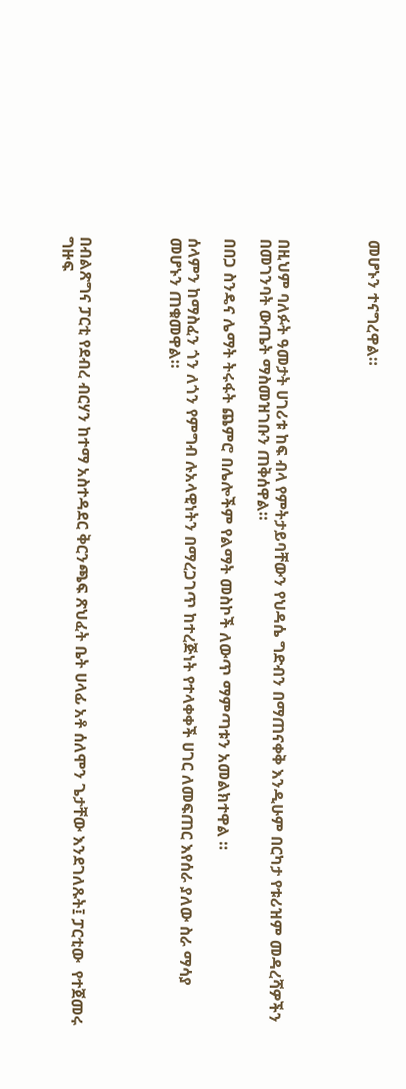መሆኑን ተናግረዋል።




በዚህም ባለፉት ዓመታት ሀገሪቱ ከፍ ብላ የምትታይባቸውን የህዳሴ ግድብን በማጠናቀቅ እንዲሁም በርካታ የቱሪዝም መዳረሻዎችን በመገንባት ውጤት ማስመዝገቡን ጠቅሰዋል።

በበጋ ስንዴና ሌማት ትሩፋት ጨምሮ በሌሎችም የልማት መስኮች ለውጥ ማምጣቱን አመልክተዋል ።

ሰላምን ከማስፈን ጎን ለጎን የምግብ ሉአላዊነትን በማረጋገጥ ከተረጅነት የተላቀቀች ሀገር ለመፍጠር እየሰራ ያለው ስራ ማሳያ መሆኑን ጠቁመዋል።




በብልጽግና ፓርቲ የደብረ ብርሃን ከተማ አስተዳደር ቅርንጫፍ ጽህፈት ቤት ሀላፊ አቶ ሰለሞን ጌታቸው እንደገለጹት፤ ፓርቲው  የተጀመሩ ግዙፍ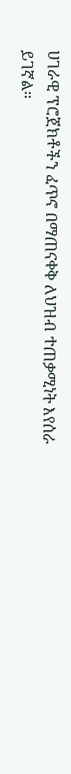ሀገራዊ ፕሮጀክቶችን ፈጥኖ በማጠናቀቅ ለህዝብ ተጠቃሚነት እየሰራ ይገኛል።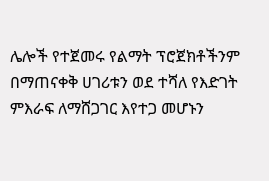ሌሎች የተጀመሩ የልማት ፕሮጀክቶችንም በማጠናቀቅ ሀገሪቱን ወደ ተሻለ የእድገት ምእራፍ ለማሸጋገር እየተጋ መሆኑን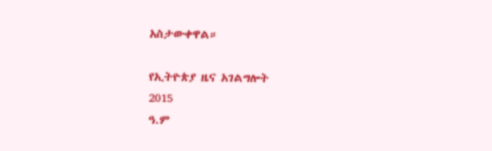አስታውቀዋል።

የኢትዮጵያ ዜና አገልግሎት
2015
ዓ.ም